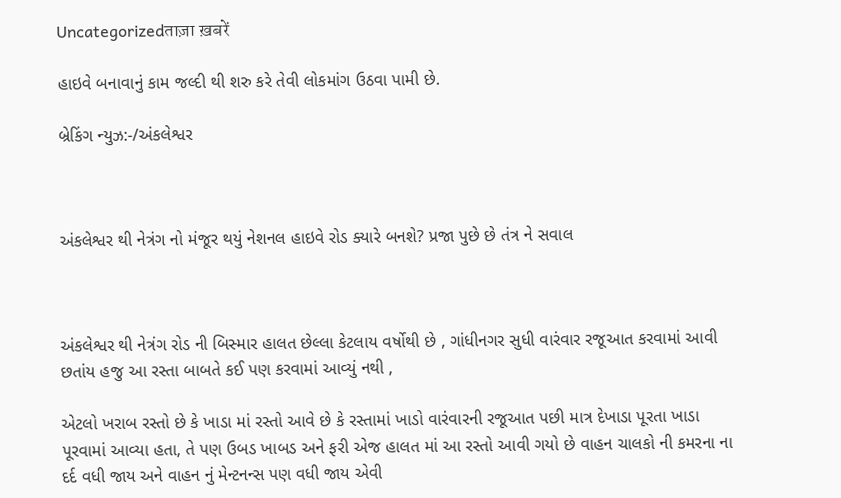Uncategorizedताज़ा ख़बरें

હાઇવે બનાવાનું કામ જલ્દી થી શરુ કરે તેવી લોકમાંગ ઉઠવા પામી છે.

બ્રેકિંગ ન્યુઝ:-/અંકલેશ્વર



અંકલેશ્વર થી નેત્રંગ નો મંજૂર થયું નેશનલ હાઇવે રોડ ક્યારે બનશે? પ્રજા પુછે છે તંત્ર ને સવાલ



અંકલેશ્વર થી નેત્રંગ રોડ ની બિસ્માર હાલત છેલ્લા કેટલાય વર્ષોથી છે , ગાંધીનગર સુધી વારંવાર રજૂઆત કરવામાં આવી છતાંય હજુ આ રસ્તા બાબતે કઈ પણ કરવામાં આવ્યું નથી ,

એટલો ખરાબ રસ્તો છે કે ખાડા માં રસ્તો આવે છે કે રસ્તામાં ખાડો વારંવારની રજૂઆત પછી માત્ર દેખાડા પૂરતા ખાડા પૂરવામાં આવ્યા હતા, તે પણ ઉબડ ખાબડ અને ફરી એજ હાલત માં આ રસ્તો આવી ગયો છે વાહન ચાલકો ની કમરના ના દર્દ વધી જાય અને વાહન નું મેન્ટનન્સ પણ વધી જાય એવી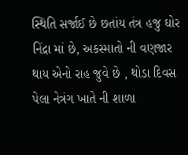સ્થિતિ સર્જાઈ છે છતાંય તંત્ર હજુ ઘોર નિંદ્રા માં છે, અકસ્માતો ની વણજાર થાય એનો રાહ જુવે છે , થોડા દિવસ પેલા નેત્રંગ ખાતે ની શાળા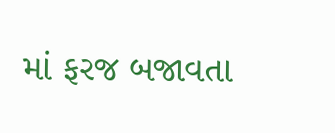માં ફરજ બજાવતા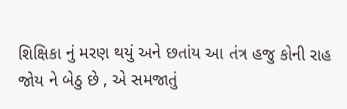શિક્ષિકા નું મરણ થયું અને છતાંય આ તંત્ર હજુ કોની રાહ જોય ને બેઠુ છે , એ સમજાતું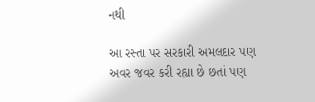નથી

આ રસ્તા પર સરકારી અમલદાર પણ અવર જવર કરી રહ્યા છે છતાં પણ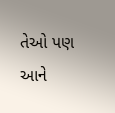તેઓ પણ આને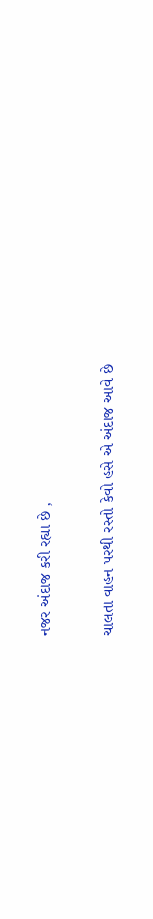નજર અંદાજ કરી રહ્યા છે ,

ચાલતા વાહન પરથી રસ્તો કેવો હસે એ અંદાજ આવે છે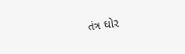તંત્ર ઘોર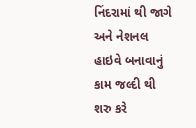નિંદરામાં થી જાગે અને નેશનલ હાઇવે બનાવાનું કામ જલ્દી થી શરુ કરે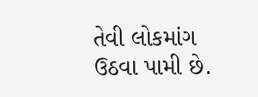તેવી લોકમાંગ ઉઠવા પામી છે.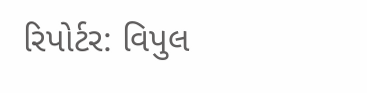રિપોર્ટર: વિપુલ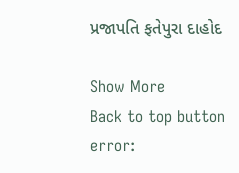પ્રજાપતિ ફતેપુરા દાહોદ

Show More
Back to top button
error: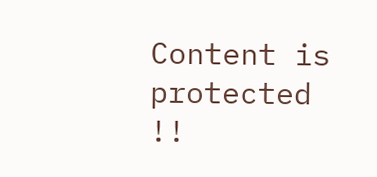Content is protected !!